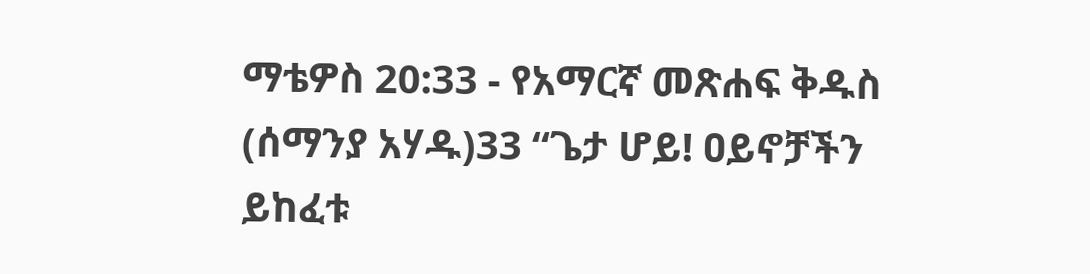ማቴዎስ 20:33 - የአማርኛ መጽሐፍ ቅዱስ (ሰማንያ አሃዱ)33 “ጌታ ሆይ! ዐይኖቻችን ይከፈቱ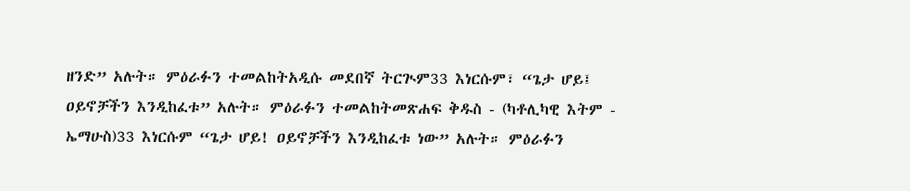ዘንድ” አሉት። ምዕራፉን ተመልከትአዲሱ መደበኛ ትርጒም33 እነርሱም፣ “ጌታ ሆይ፤ ዐይኖቻችን እንዲከፈቱ” አሉት። ምዕራፉን ተመልከትመጽሐፍ ቅዱስ - (ካቶሊካዊ እትም - ኤማሁስ)33 እነርሱም “ጌታ ሆይ! ዐይኖቻችን እንዲከፈቱ ነው” አሉት። ምዕራፉን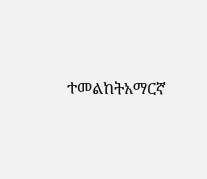ተመልከትአማርኛ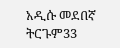አዲሱ መደበኛ ትርጉም33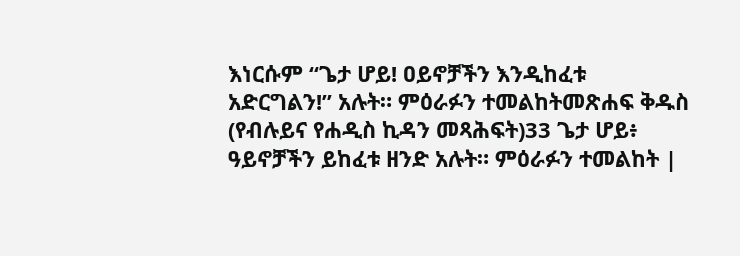እነርሱም “ጌታ ሆይ! ዐይኖቻችን እንዲከፈቱ አድርግልን!” አሉት። ምዕራፉን ተመልከትመጽሐፍ ቅዱስ (የብሉይና የሐዲስ ኪዳን መጻሕፍት)33 ጌታ ሆይ፥ ዓይኖቻችን ይከፈቱ ዘንድ አሉት። ምዕራፉን ተመልከት |